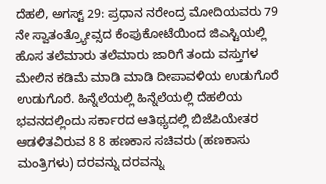ದೆಹಲಿ, ಅಗಸ್ಟ್ 29: ಪ್ರಧಾನ ನರೇಂದ್ರ ಮೋದಿಯವರು 79 ನೇ ಸ್ವಾತಂತ್ರ್ಯೋವ್ಸದ ಕೆಂಪುಕೋಟೆಯಿಂದ ಜಿಎಸ್ಟಿಯಲ್ಲಿ ಹೊಸ ತಲೆಮಾರು ತಲೆಮಾರು ಜಾರಿಗೆ ತಂದು ವಸ್ತುಗಳ ಮೇಲಿನ ಕಡಿಮೆ ಮಾಡಿ ಮಾಡಿ ದೀಪಾವಳಿಯ ಉಡುಗೊರೆ ಉಡುಗೊರೆ. ಹಿನ್ನೆಲೆಯಲ್ಲಿ ಹಿನ್ನೆಲೆಯಲ್ಲಿ ದೆಹಲಿಯ ಭವನದಲ್ಲಿಂದು ಸರ್ಕಾರದ ಆತಿಥ್ಯದಲ್ಲಿ ಬಿಜೆಪಿಯೇತರ ಆಡಳಿತವಿರುವ 8 8 ಹಣಕಾಸ ಸಚಿವರು (ಹಣಕಾಸು ಮಂತ್ರಿಗಳು) ದರವನ್ನು ದರವನ್ನು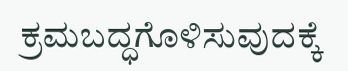ಕ್ರಮಬದ್ಧಗೊಳಿಸುವುದಕ್ಕೆ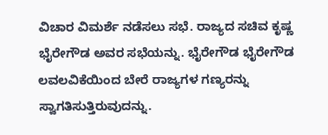ವಿಚಾರ ವಿಮರ್ಶೆ ನಡೆಸಲು ಸಭೆ. ರಾಜ್ಯದ ಸಚಿವ ಕೃಷ್ಣ ಭೈರೇಗೌಡ ಅವರ ಸಭೆಯನ್ನು. ಭೈರೇಗೌಡ ಭೈರೇಗೌಡ ಲವಲವಿಕೆಯಿಂದ ಬೇರೆ ರಾಜ್ಯಗಳ ಗಣ್ಯರನ್ನು ಸ್ವಾಗತಿಸುತ್ತಿರುವುದನ್ನು.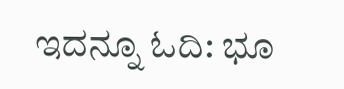ಇದನ್ನೂ ಓದಿ: ಭೂ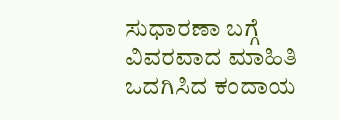ಸುಧಾರಣಾ ಬಗ್ಗೆ ವಿವರವಾದ ಮಾಹಿತಿ ಒದಗಿಸಿದ ಕಂದಾಯ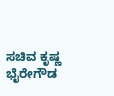ಸಚಿವ ಕೃಷ್ಣ ಭೈರೇಗೌಡ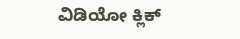ವಿಡಿಯೋ ಕ್ಲಿಕ್